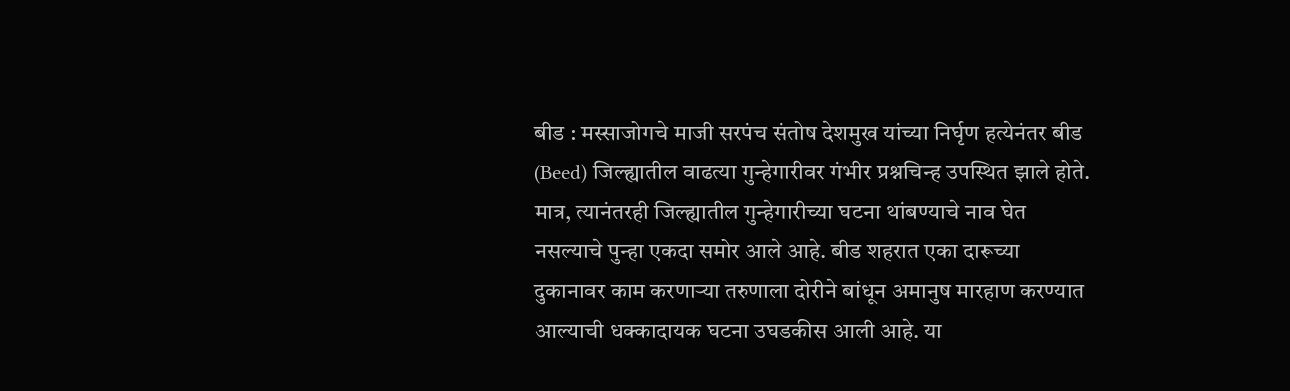बीड : मस्साजोगचे माजी सरपंच संतोष देशमुख यांच्या निर्घृण हत्येनंतर बीड (Beed) जिल्ह्यातील वाढत्या गुन्हेगारीवर गंभीर प्रश्नचिन्ह उपस्थित झाले होते. मात्र, त्यानंतरही जिल्ह्यातील गुन्हेगारीच्या घटना थांबण्याचे नाव घेत नसल्याचे पुन्हा एकदा समोर आले आहे. बीड शहरात एका दारूच्या दुकानावर काम करणाऱ्या तरुणाला दोरीने बांधून अमानुष मारहाण करण्यात आल्याची धक्कादायक घटना उघडकीस आली आहे. या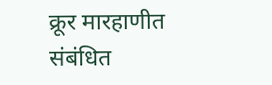क्रूर मारहाणीत संबंधित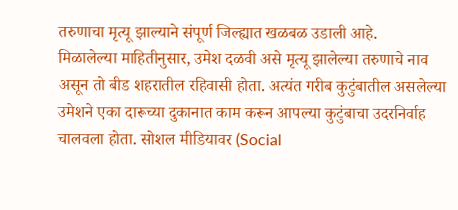तरुणाचा मृत्यू झाल्याने संपूर्ण जिल्ह्यात खळबळ उडाली आहे.
मिळालेल्या माहितीनुसार, उमेश दळवी असे मृत्यू झालेल्या तरुणाचे नाव असून तो बीड शहरातील रहिवासी होता. अत्यंत गरीब कुटुंबातील असलेल्या उमेशने एका दारूच्या दुकानात काम करून आपल्या कुटुंबाचा उदरनिर्वाह चालवला होता. सोशल मीडियावर (Social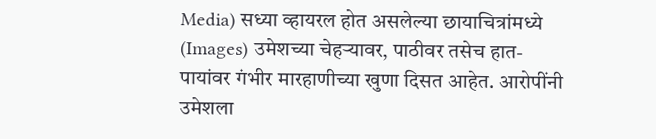Media) सध्या व्हायरल होत असलेल्या छायाचित्रांमध्ये (Images) उमेशच्या चेहऱ्यावर, पाठीवर तसेच हात-पायांवर गंभीर मारहाणीच्या खुणा दिसत आहेत. आरोपींनी उमेशला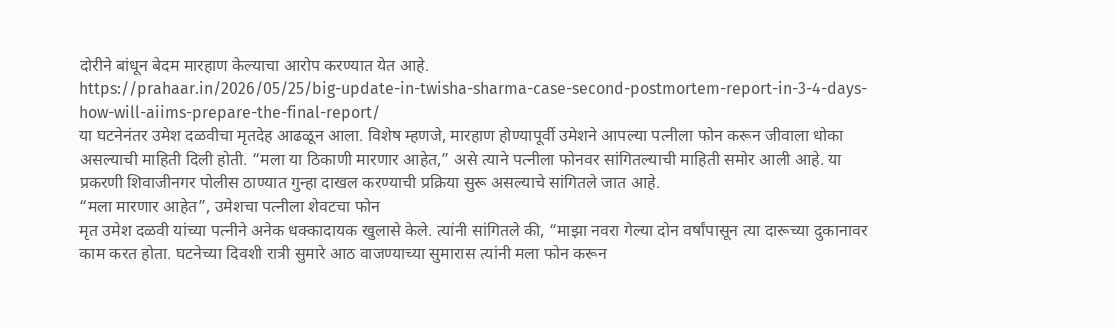दोरीने बांधून बेदम मारहाण केल्याचा आरोप करण्यात येत आहे.
https://prahaar.in/2026/05/25/big-update-in-twisha-sharma-case-second-postmortem-report-in-3-4-days-how-will-aiims-prepare-the-final-report/
या घटनेनंतर उमेश दळवीचा मृतदेह आढळून आला. विशेष म्हणजे, मारहाण होण्यापूर्वी उमेशने आपल्या पत्नीला फोन करून जीवाला धोका असल्याची माहिती दिली होती. “मला या ठिकाणी मारणार आहेत,” असे त्याने पत्नीला फोनवर सांगितल्याची माहिती समोर आली आहे. या प्रकरणी शिवाजीनगर पोलीस ठाण्यात गुन्हा दाखल करण्याची प्रक्रिया सुरू असल्याचे सांगितले जात आहे.
“मला मारणार आहेत”, उमेशचा पत्नीला शेवटचा फोन
मृत उमेश दळवी यांच्या पत्नीने अनेक धक्कादायक खुलासे केले. त्यांनी सांगितले की, “माझा नवरा गेल्या दोन वर्षांपासून त्या दारूच्या दुकानावर काम करत होता. घटनेच्या दिवशी रात्री सुमारे आठ वाजण्याच्या सुमारास त्यांनी मला फोन करून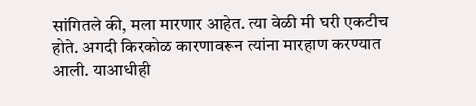सांगितले की, मला मारणार आहेत. त्या वेळी मी घरी एकटीच होते. अगदी किरकोळ कारणावरून त्यांना मारहाण करण्यात आली. याआधीही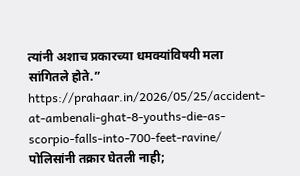त्यांनी अशाच प्रकारच्या धमक्यांविषयी मला सांगितले होते.”
https://prahaar.in/2026/05/25/accident-at-ambenali-ghat-8-youths-die-as-scorpio-falls-into-700-feet-ravine/
पोलिसांनी तक्रार घेतली नाही;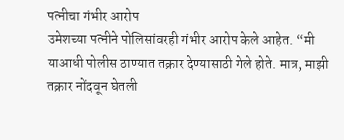पत्नीचा गंभीर आरोप
उमेशच्या पत्नीने पोलिसांवरही गंभीर आरोप केले आहेत. “मी याआधी पोलीस ठाण्यात तक्रार देण्यासाठी गेले होते. मात्र, माझी तक्रार नोंदवून घेतली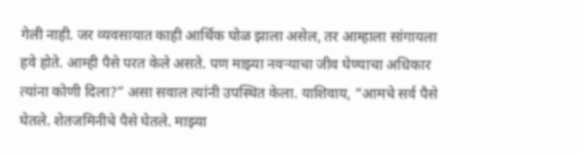गेली नाही. जर व्यवसायात काही आर्थिक घोळ झाला असेल, तर आम्हाला सांगायला हवे होते. आम्ही पैसे परत केले असते. पण माझ्या नवऱ्याचा जीव घेण्याचा अधिकार त्यांना कोणी दिला?” असा सवाल त्यांनी उपस्थित केला. याशिवाय, “आमचे सर्व पैसे घेतले. शेतजमिनीचे पैसे घेतले. माझ्या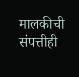मालकीची संपत्तीही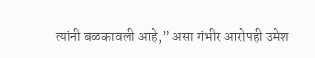त्यांनी बळकावली आहे,” असा गंभीर आरोपही उमेश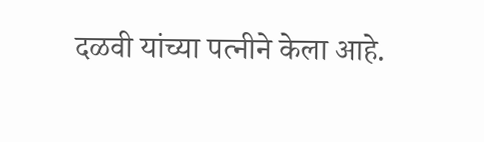दळवी यांच्या पत्नीने केला आहे.